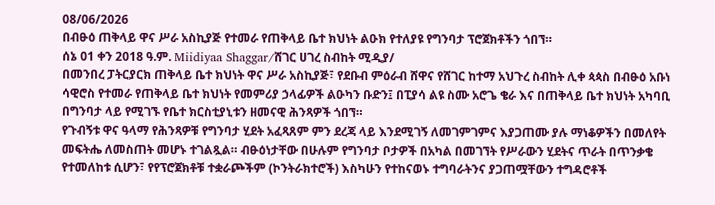08/06/2026
በብፁዕ ጠቅላይ ዋና ሥራ አስኪያጅ የተመራ የጠቅላይ ቤተ ክህነት ልዑክ የተለያዩ የግንባታ ፕሮጀክቶችን ጎበኘ።
ሰኔ 01 ቀን 2018 ዓ.ም. Miidiyaa Shaggar/ሸገር ሀገረ ስብከት ሚዲያ/
በመንበረ ፓትርያርክ ጠቅላይ ቤተ ክህነት ዋና ሥራ አስኪያጅ፣ የደቡብ ምዕራብ ሸዋና የሸገር ከተማ አህጉረ ስብከት ሊቀ ጳጳስ በብፁዕ አቡነ ሳዊሮስ የተመራ የጠቅላይ ቤተ ክህነት የመምሪያ ኃላፊዎች ልዑካን ቡድን፤ በፒያሳ ልዩ ስሙ አሮጌ ቄራ እና በጠቅላይ ቤተ ክህነት አካባቢ በግንባታ ላይ የሚገኙ የቤተ ክርስቲያኒቱን ዘመናዊ ሕንጻዎች ጎበኘ።
የጉብኝቱ ዋና ዓላማ የሕንጻዎቹ የግንባታ ሂደት አፈጻጸም ምን ደረጃ ላይ እንደሚገኝ ለመገምገምና እያጋጠሙ ያሉ ማነቆዎችን በመለየት መፍትሔ ለመስጠት መሆኑ ተገልጿል። ብፁዕነታቸው በሁሉም የግንባታ ቦታዎች በአካል በመገኘት የሥራውን ሂደትና ጥራት በጥንቃቄ የተመለከቱ ሲሆን፣ የየፕሮጀክቶቹ ተቋራጮችም (ኮንትራክተሮች) እስካሁን የተከናወኑ ተግባራትንና ያጋጠሟቸውን ተግዳሮቶች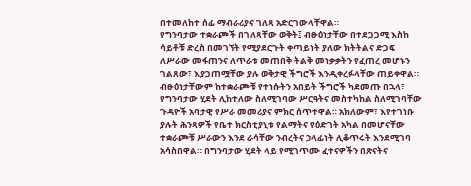በተመለከተ ሰፊ ማብራሪያና ገለጻ አድርገውላቸዋል።
የግንባታው ተቋራጮች በገለጻቸው ወቅት፤ ብፁዕነታቸው በተደጋጋሚ እስከ ሳይቶቹ ድረስ በመገኘት የሚያደርጉት ቀጣይነት ያለው ክትትልና ድጋፍ ለሥራው መፋጠንና ለጥራቱ መጠበቅ ትልቅ መነቃቃትን የፈጠረ መሆኑን ገልጸው፣ እያጋጠሟቸው ያሉ ወቅታዊ ችግሮች እንዲቀረፉላቸው ጠይቀዋል።
ብፁዕነታቸውም ከተቋራጮቹ የተነሱትን አበይት ችግሮች ካደመጡ በኋላ፣ የግንባታው ሂደት ሊከተለው ስለሚገባው ሥርዓትና መስተካከል ስለሚገባቸው ጉዳዮች አባታዊ የሥራ መመሪያና ምክር ሰጥተዋል። አክለውም፣ እየተገነቡ ያሉት ሕንጻዎች የቤተ ክርስቲያኒቱ የልማትና የዕድገት አካል በመሆናቸው ተቋራጮቹ ሥራውን እንደ ራሳቸው ንብረትና ኃላፊነት ሊቆጥሩት እንደሚገባ አሳስበዋል። በግንባታው ሂደት ላይ የሚገጥሙ ፈተናዎችን በጽናትና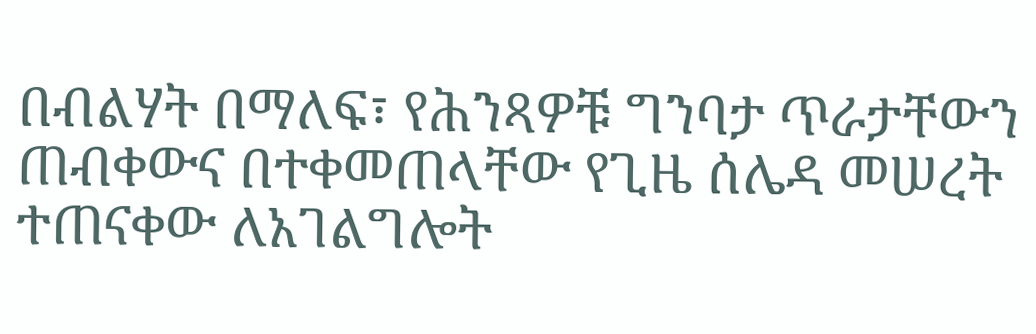በብልሃት በማለፍ፣ የሕንጻዎቹ ግንባታ ጥራታቸውን ጠብቀውና በተቀመጠላቸው የጊዜ ሰሌዳ መሠረት ተጠናቀው ለአገልግሎት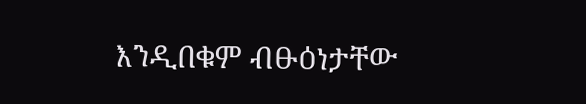እንዲበቁም ብፁዕነታቸው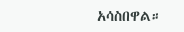አሳስበዋል።